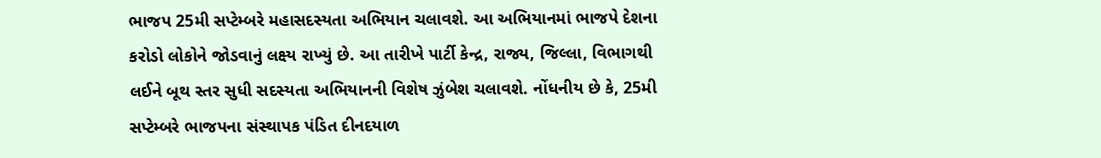ભાજપ 25મી સપ્ટેમ્બરે મહાસદસ્યતા અભિયાન ચલાવશે. આ અભિયાનમાં ભાજપે દેશના કરોડો લોકોને જોડવાનું લક્ષ્ય રાખ્યું છે. આ તારીખે પાર્ટી કેન્દ્ર, રાજ્ય, જિલ્લા, વિભાગથી લઈને બૂથ સ્તર સુધી સદસ્યતા અભિયાનની વિશેષ ઝુંબેશ ચલાવશે. નોંધનીય છે કે, 25મી સપ્ટેમ્બરે ભાજપના સંસ્થાપક પંડિત દીનદયાળ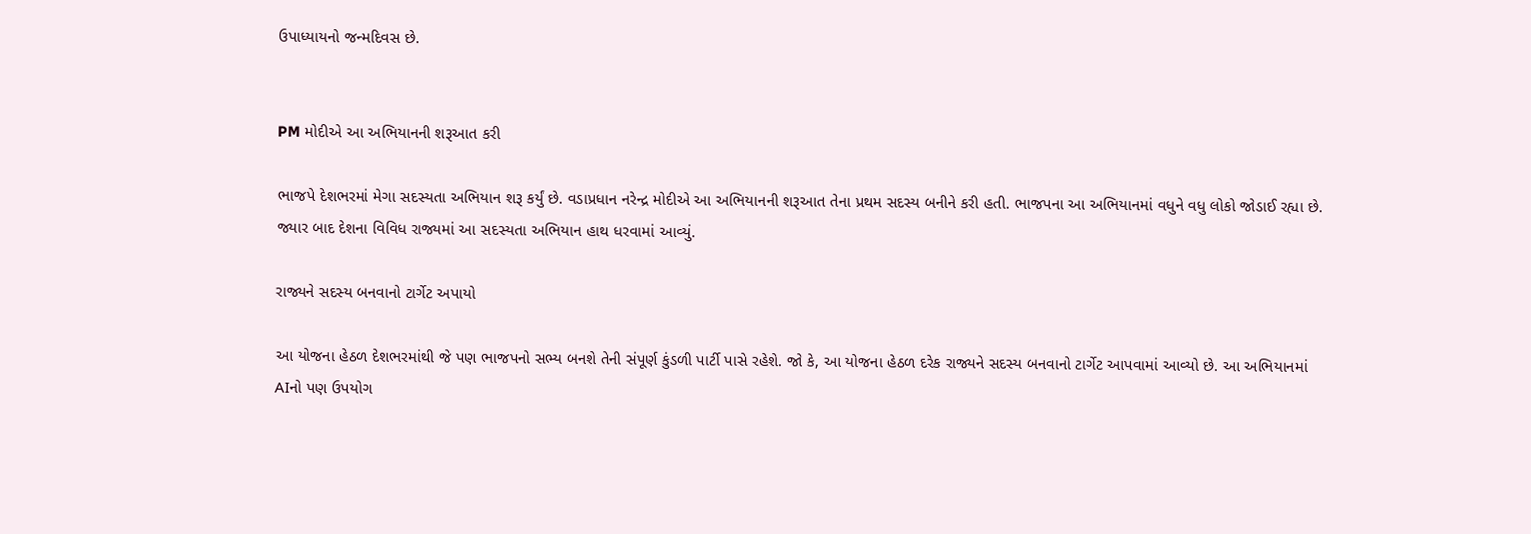ઉપાધ્યાયનો જન્મદિવસ છે.


PM મોદીએ આ અભિયાનની શરૂઆત કરી

ભાજપે દેશભરમાં મેગા સદસ્યતા અભિયાન શરૂ કર્યું છે. વડાપ્રધાન નરેન્દ્ર મોદીએ આ અભિયાનની શરૂઆત તેના પ્રથમ સદસ્ય બનીને કરી હતી. ભાજપના આ અભિયાનમાં વધુને વધુ લોકો જોડાઈ રહ્યા છે. જ્યાર બાદ દેશના વિવિધ રાજ્યમાં આ સદસ્યતા અભિયાન હાથ ધરવામાં આવ્યું.

રાજ્યને સદસ્ય બનવાનો ટાર્ગેટ અપાયો

આ યોજના હેઠળ દેશભરમાંથી જે પણ ભાજપનો સભ્ય બનશે તેની સંપૂર્ણ કુંડળી પાર્ટી પાસે રહેશે. જો કે, આ યોજના હેઠળ દરેક રાજ્યને સદસ્ય બનવાનો ટાર્ગેટ આપવામાં આવ્યો છે. આ અભિયાનમાં AIનો પણ ઉપયોગ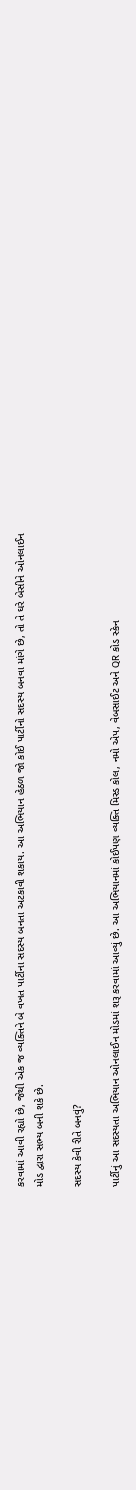કરવામાં આવી રહ્યો છે, જેથી એક જ વ્યક્તિને બે વખત પાર્ટીના સદસ્ય બનતા અટકાવી શકાય. આ અભિયાન હેઠળ જો કોઈ પાર્ટીનો સદસ્ય બનવા માંગે છે, તો તે ઘરે બેસીને ઓનલાઈન મોડ દ્વારા સભ્ય બની શકે છે.

સદસ્ય કેવી રીતે બનવું?

પાર્ટીનું આ સદસ્યતા અભિયાન ઓનલાઈન મોડમાં શરૂ કરવામાં આવ્યું છે. આ અભિયાનમાં કોઈપણ વ્યક્તિ મિસ્ડ કોલ, નમો એપ, વેબસાઈટ અને QR કોડ સ્કેન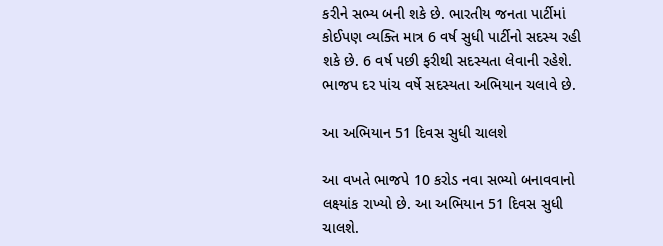કરીને સભ્ય બની શકે છે. ભારતીય જનતા પાર્ટીમાં કોઈપણ વ્યક્તિ માત્ર 6 વર્ષ સુધી પાર્ટીનો સદસ્ય રહી શકે છે. 6 વર્ષ પછી ફરીથી સદસ્યતા લેવાની રહેશે. ભાજપ દર પાંચ વર્ષે સદસ્યતા અભિયાન ચલાવે છે.

આ અભિયાન 51 દિવસ સુધી ચાલશે

આ વખતે ભાજપે 10 કરોડ નવા સભ્યો બનાવવાનો લક્ષ્યાંક રાખ્યો છે. આ અભિયાન 51 દિવસ સુધી ચાલશે.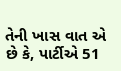તેની ખાસ વાત એ છે કે, પાર્ટીએ 51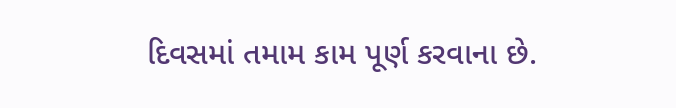દિવસમાં તમામ કામ પૂર્ણ કરવાના છે.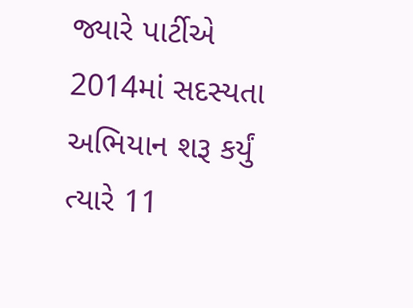જ્યારે પાર્ટીએ 2014માં સદસ્યતા અભિયાન શરૂ કર્યું ત્યારે 11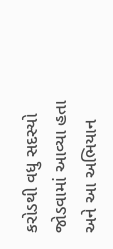કરોડથી વધુ સદસ્યો જોડવામાં આવ્યા હતા અને આ અભિયાન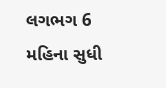લગભગ 6 મહિના સુધી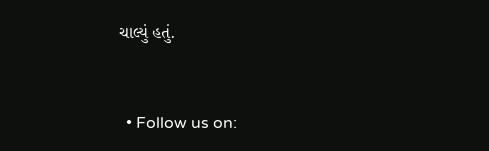ચાલ્યું હતું.


  • Follow us on: